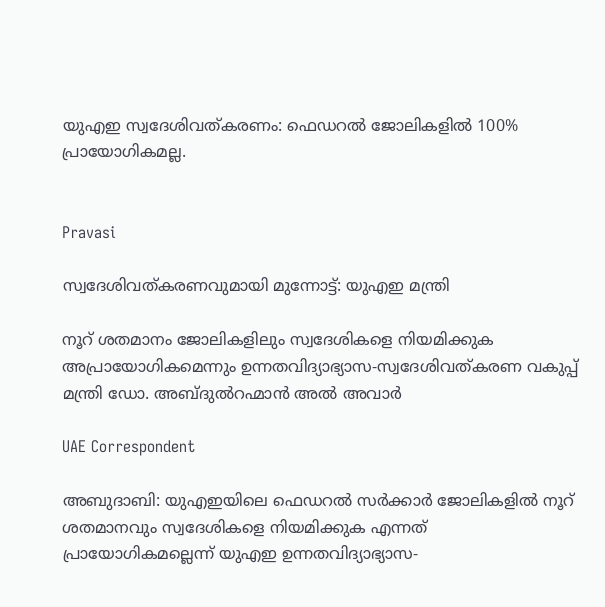യുഎഇ സ്വദേശിവത്കരണം: ഫെഡറൽ ജോലികളിൽ 100% പ്രായോഗികമല്ല.


Pravasi

സ്വദേശിവത്കരണവുമായി മുന്നോട്ട്: യുഎഇ മന്ത്രി

നൂറ് ശതമാനം ജോലികളിലും സ്വദേശികളെ നിയമിക്കുക അപ്രായോഗികമെന്നും ഉന്നതവിദ്യാഭ്യാസ-സ്വദേശിവത്കരണ വകുപ്പ് മന്ത്രി ഡോ. അബ്ദുൽറഹ്മാൻ അൽ അവാർ

UAE Correspondent

അബുദാബി: യുഎഇയിലെ ഫെഡറൽ സർക്കാർ ജോലികളിൽ നൂറ് ശതമാനവും സ്വദേശികളെ നിയമിക്കുക എന്നത് പ്രായോഗികമല്ലെന്ന് യുഎഇ ഉന്നതവിദ്യാഭ്യാസ-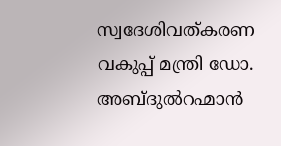സ്വദേശിവത്കരണ വകുപ്പ് മന്ത്രി ഡോ. അബ്ദുൽറഹ്മാൻ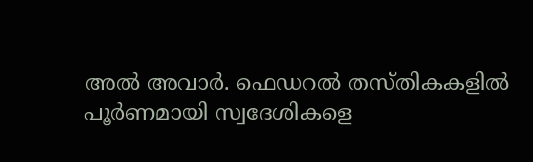അൽ അവാർ. ഫെഡറൽ തസ്തികകളിൽ പൂർണമായി സ്വദേശികളെ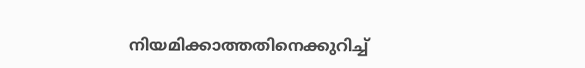നിയമിക്കാത്തതിനെക്കുറിച്ച്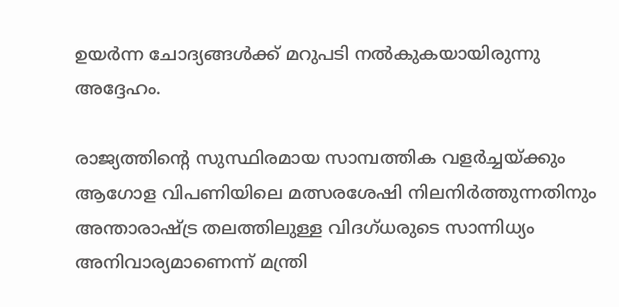ഉയർന്ന ചോദ്യങ്ങൾക്ക് മറുപടി നൽകുകയായിരുന്നു അദ്ദേഹം.

രാജ്യത്തിന്‍റെ സുസ്ഥിരമായ സാമ്പത്തിക വളർച്ചയ്ക്കും ആഗോള വിപണിയിലെ മത്സരശേഷി നിലനിർത്തുന്നതിനും അന്താരാഷ്ട്ര തലത്തിലുള്ള വിദഗ്ധരുടെ സാന്നിധ്യം അനിവാര്യമാണെന്ന് മന്ത്രി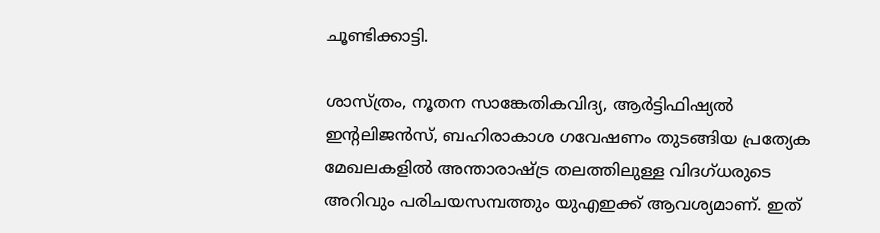ചൂണ്ടിക്കാട്ടി.

ശാസ്ത്രം, നൂതന സാങ്കേതികവിദ്യ, ആർട്ടിഫിഷ്യൽ ഇന്‍റലിജൻസ്, ബഹിരാകാശ ഗവേഷണം തുടങ്ങിയ പ്രത്യേക മേഖലകളിൽ അന്താരാഷ്ട്ര തലത്തിലുള്ള വിദഗ്ധരുടെ അറിവും പരിചയസമ്പത്തും യുഎഇക്ക് ആവശ്യമാണ്. ഇത്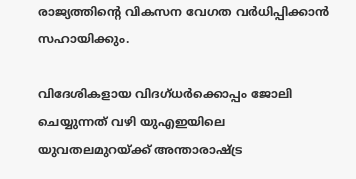രാജ്യത്തിന്‍റെ വികസന വേഗത വർധിപ്പിക്കാൻ സഹായിക്കും.

വിദേശികളായ വിദഗ്ധർക്കൊപ്പം ജോലി ചെയ്യുന്നത് വഴി യുഎഇയിലെ യുവതലമുറയ്ക്ക് അന്താരാഷ്ട്ര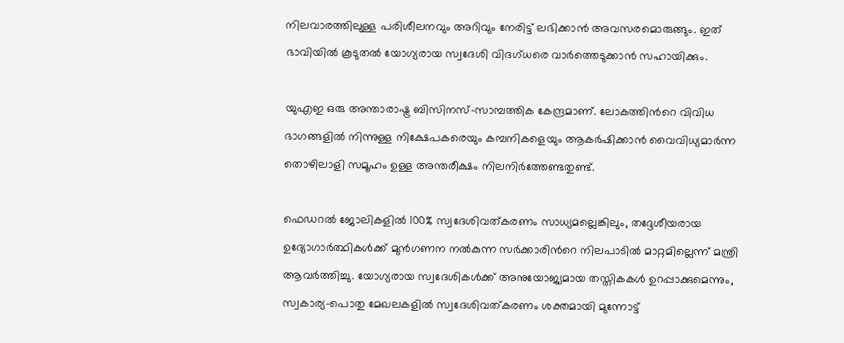നിലവാരത്തിലുള്ള പരിശീലനവും അറിവും നേരിട്ട് ലഭിക്കാൻ അവസരമൊരുങ്ങും. ഇത് ഭാവിയിൽ കൂടുതൽ യോഗ്യരായ സ്വദേശി വിദഗ്ധരെ വാർത്തെടുക്കാൻ സഹായിക്കും.

യുഎഇ ഒരു അന്താരാഷ്ട്ര ബിസിനസ്-സാമ്പത്തിക കേന്ദ്രമാണ്. ലോകത്തിന്‍റെ വിവിധ ഭാഗങ്ങളിൽ നിന്നുള്ള നിക്ഷേപകരെയും കമ്പനികളെയും ആകർഷിക്കാൻ വൈവിധ്യമാർന്ന തൊഴിലാളി സമൂഹം ഉള്ള അന്തരീക്ഷം നിലനിർത്തേണ്ടതുണ്ട്.

ഫെഡറൽ ജോലികളിൽ 100% സ്വദേശിവത്കരണം സാധ്യമല്ലെങ്കിലും, തദ്ദേശീയരായ ഉദ്യോഗാർത്ഥികൾക്ക് മുൻഗണന നൽകുന്ന സർക്കാരിന്‍റെ നിലപാടിൽ മാറ്റമില്ലെന്ന് മന്ത്രി ആവർത്തിച്ചു. യോഗ്യരായ സ്വദേശികൾക്ക് അനുയോജ്യമായ തസ്തികകൾ ഉറപ്പാക്കുമെന്നും, സ്വകാര്യ-പൊതു മേഖലകളിൽ സ്വദേശിവത്കരണം ശക്തമായി മുന്നോട്ട്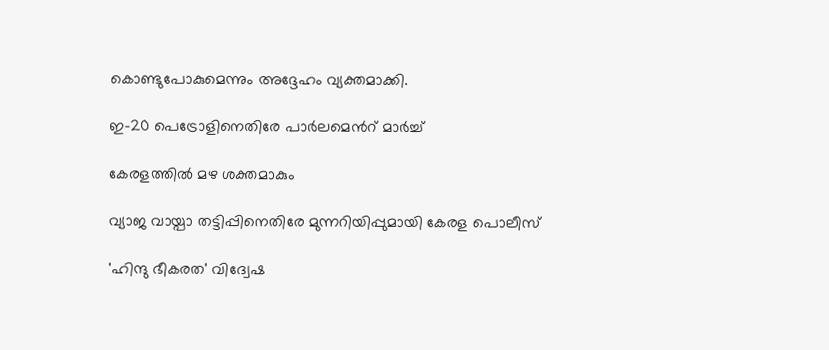കൊണ്ടുപോകുമെന്നും അദ്ദേഹം വ്യക്തമാക്കി.

ഇ-20 പെട്രോളിനെതിരേ പാർലമെന്‍റ് മാർച്ച്

കേരളത്തിൽ മഴ ശക്തമാകും

വ്യാജ വായ്പാ തട്ടിപ്പിനെതിരേ മുന്നറിയിപ്പുമായി കേരള പൊലീസ്

'ഹിന്ദു ഭീകരത' വിദ്വേഷ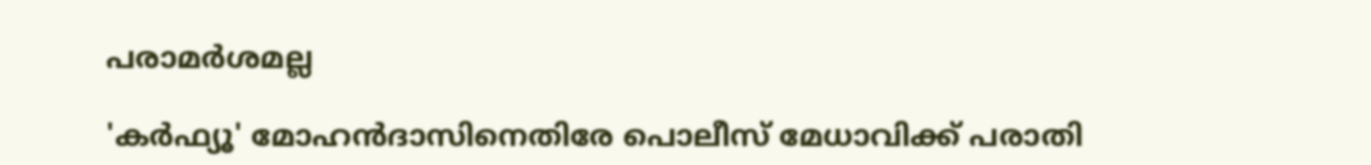പരാമർശമല്ല

'കർഫ്യൂ' മോഹൻദാസിനെതിരേ പൊലീസ് മേധാവിക്ക് പരാതി